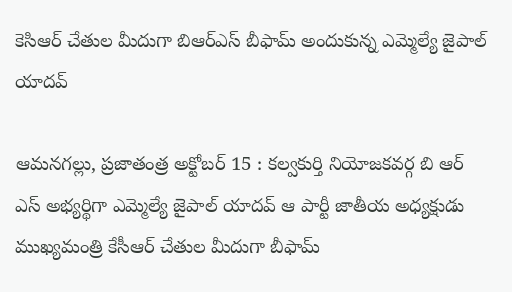కెసిఆర్ చేతుల మీదుగా బిఆర్ఎస్ బీఫామ్ అందుకున్న ఎమ్మెల్యే జైపాల్ యాదవ్

ఆమనగల్లు, ప్రజాతంత్ర అక్టోబర్ 15 : కల్వకుర్తి నియోజకవర్గ బి ఆర్ ఎస్ అభ్యర్థిగా ఎమ్మెల్యే జైపాల్ యాదవ్ ఆ పార్టీ జాతీయ అధ్యక్షుడు ముఖ్యమంత్రి కేసీఆర్ చేతుల మీదుగా బీఫామ్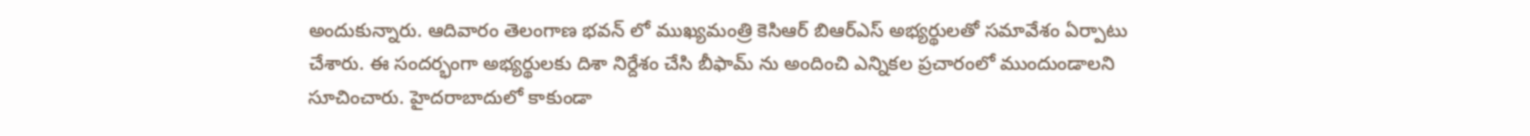అందుకున్నారు. ఆదివారం తెలంగాణ భవన్ లో ముఖ్యమంత్రి కెసిఆర్ బిఆర్ఎస్ అభ్యర్థులతో సమావేశం ఏర్పాటు చేశారు. ఈ సందర్భంగా అభ్యర్థులకు దిశా నిర్దేశం చేసి బీఫామ్ ను అందించి ఎన్నికల ప్రచారంలో ముందుండాలని సూచించారు. హైదరాబాదులో కాకుండా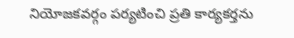నియోజకవర్గం పర్యటించి ప్రతి కార్యకర్తను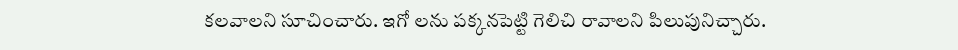కలవాలని సూచించారు. ఇగో లను పక్కనపెట్టి గెలిచి రావాలని పిలుపునిచ్చారు.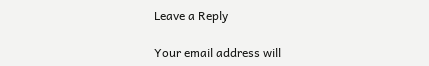Leave a Reply

Your email address will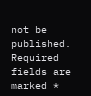not be published. Required fields are marked *